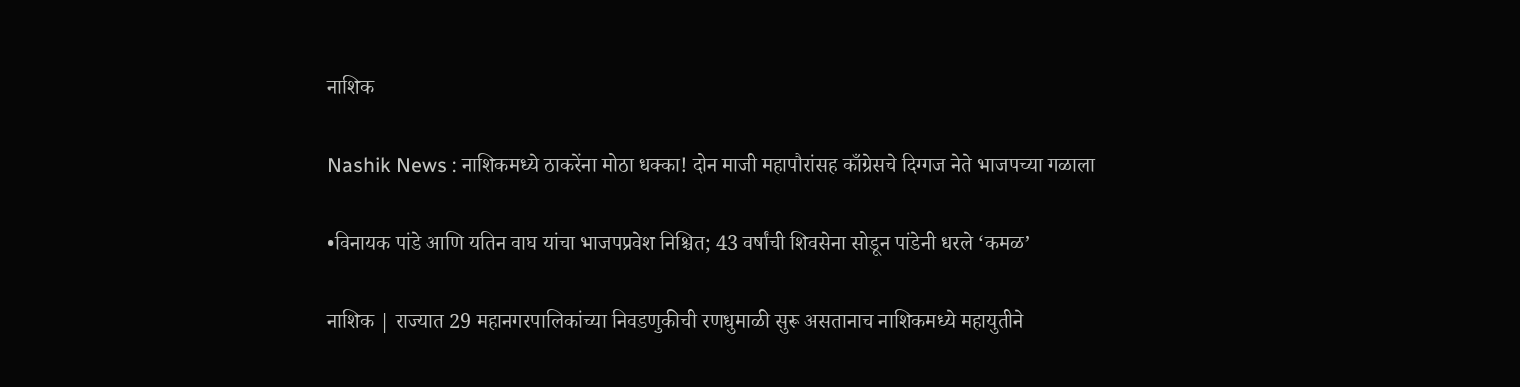नाशिक

Nashik News : नाशिकमध्ये ठाकरेंना मोठा धक्का! दोन माजी महापौरांसह काँग्रेसचे दिग्गज नेते भाजपच्या गळाला

•विनायक पांडे आणि यतिन वाघ यांचा भाजपप्रवेश निश्चित; 43 वर्षांची शिवसेना सोडून पांडेनी धरले ‘कमळ’

नाशिक | राज्यात 29 महानगरपालिकांच्या निवडणुकीची रणधुमाळी सुरू असतानाच नाशिकमध्ये महायुतीने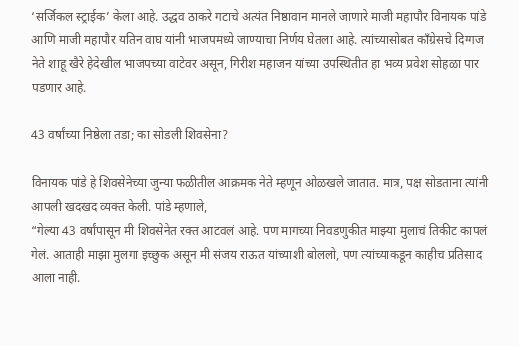‘सर्जिकल स्ट्राईक’ केला आहे. उद्धव ठाकरे गटाचे अत्यंत निष्ठावान मानले जाणारे माजी महापौर विनायक पांडे आणि माजी महापौर यतिन वाघ यांनी भाजपमध्ये जाण्याचा निर्णय घेतला आहे. त्यांच्यासोबत काँग्रेसचे दिग्गज नेते शाहू खैरे हेदेखील भाजपच्या वाटेवर असून, गिरीश महाजन यांच्या उपस्थितीत हा भव्य प्रवेश सोहळा पार पडणार आहे.

43 वर्षांच्या निष्ठेला तडा; का सोडली शिवसेना?

विनायक पांडे हे शिवसेनेच्या जुन्या फळीतील आक्रमक नेते म्हणून ओळखले जातात. मात्र, पक्ष सोडताना त्यांनी आपली खदखद व्यक्त केली. पांडे म्हणाले,
“गेल्या 43 वर्षांपासून मी शिवसेनेत रक्त आटवलं आहे. पण मागच्या निवडणुकीत माझ्या मुलाचं तिकीट कापलं गेलं. आताही माझा मुलगा इच्छुक असून मी संजय राऊत यांच्याशी बोललो, पण त्यांच्याकडून काहीच प्रतिसाद आला नाही.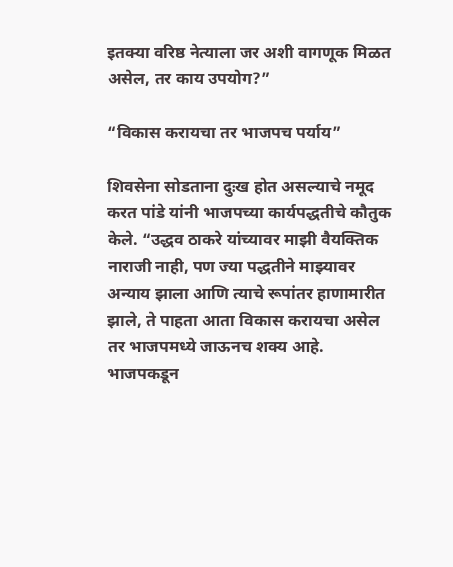इतक्या वरिष्ठ नेत्याला जर अशी वागणूक मिळत असेल, तर काय उपयोग?”

“विकास करायचा तर भाजपच पर्याय”

शिवसेना सोडताना दुःख होत असल्याचे नमूद करत पांडे यांनी भाजपच्या कार्यपद्धतीचे कौतुक केले. “उद्धव ठाकरे यांच्यावर माझी वैयक्तिक नाराजी नाही, पण ज्या पद्धतीने माझ्यावर अन्याय झाला आणि त्याचे रूपांतर हाणामारीत झाले, ते पाहता आता विकास करायचा असेल तर भाजपमध्ये जाऊनच शक्य आहे. भाजपकडून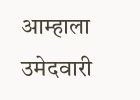आम्हाला उमेदवारी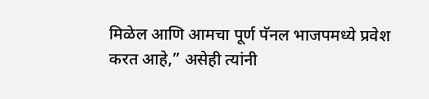मिळेल आणि आमचा पूर्ण पॅनल भाजपमध्ये प्रवेश करत आहे,” असेही त्यांनी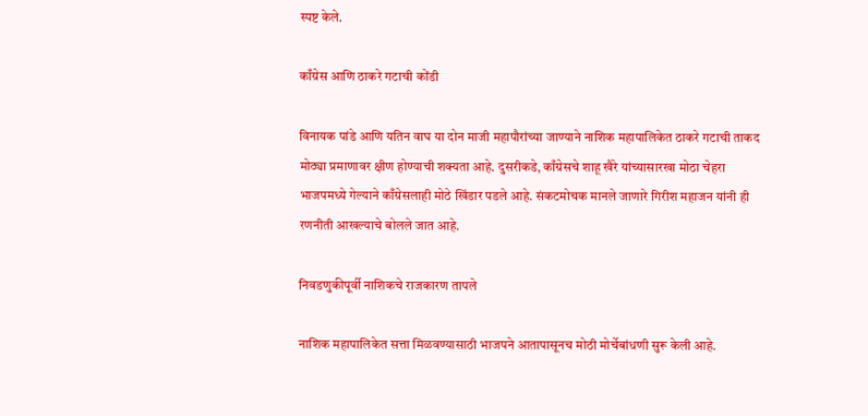स्पष्ट केले.

काँग्रेस आणि ठाकरे गटाची कोंडी

विनायक पांडे आणि यतिन वाघ या दोन माजी महापौरांच्या जाण्याने नाशिक महापालिकेत ठाकरे गटाची ताकद मोठ्या प्रमाणावर क्षीण होण्याची शक्यता आहे. दुसरीकडे, काँग्रेसचे शाहू खैरे यांच्यासारखा मोठा चेहरा भाजपमध्ये गेल्याने काँग्रेसलाही मोठे खिंडार पडले आहे. संकटमोचक मानले जाणारे गिरीश महाजन यांनी ही रणनीती आखल्याचे बोलले जात आहे.

निवडणुकीपूर्वी नाशिकचे राजकारण तापले

नाशिक महापालिकेत सत्ता मिळवण्यासाठी भाजपने आतापासूनच मोठी मोर्चेबांधणी सुरू केली आहे.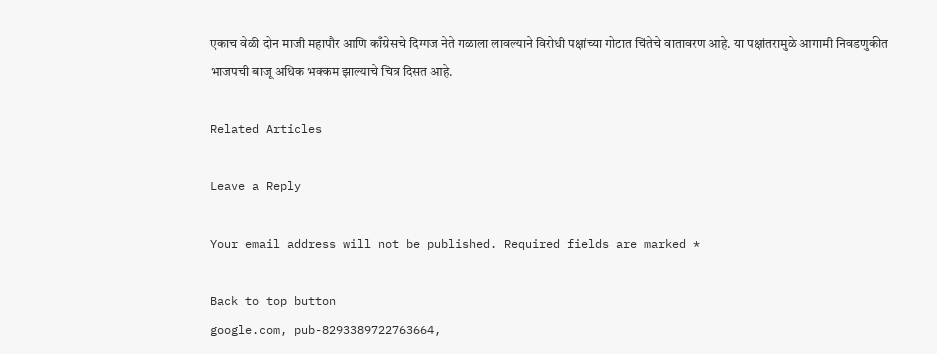एकाच वेळी दोन माजी महापौर आणि काँग्रेसचे दिग्गज नेते गळाला लावल्याने विरोधी पक्षांच्या गोटात चिंतेचे वातावरण आहे. या पक्षांतरामुळे आगामी निवडणुकीत भाजपची बाजू अधिक भक्कम झाल्याचे चित्र दिसत आहे.

Related Articles

Leave a Reply

Your email address will not be published. Required fields are marked *

Back to top button
google.com, pub-8293389722763664,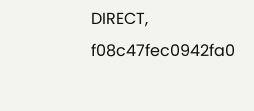DIRECT, f08c47fec0942fa0